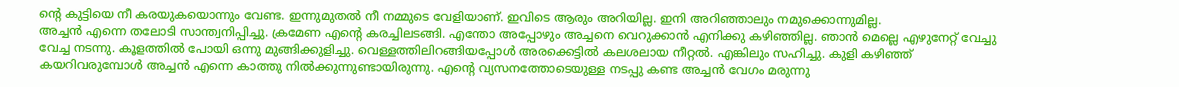ന്റെ കുട്ടിയെ നീ കരയുകയൊന്നും വേണ്ട. ഇന്നുമുതൽ നീ നമ്മുടെ വേളിയാണ്. ഇവിടെ ആരും അറിയില്ല. ഇനി അറിഞ്ഞാലും നമുക്കൊന്നുമില്ല.
അച്ചൻ എന്നെ തലോടി സാന്ത്വനിപ്പിച്ചു. ക്രമേണ എന്റെ കരച്ചിലടങ്ങി. എന്തോ അപ്പോഴും അച്ചനെ വെറുക്കാൻ എനിക്കു കഴിഞ്ഞില്ല. ഞാൻ മെല്ലെ എഴുനേറ്റ് വേച്ചു വേച്ച നടന്നു. കൂളത്തിൽ പോയി ഒന്നു മുങ്ങിക്കുളിച്ചു. വെള്ളത്തിലിറങ്ങിയപ്പോൾ അരക്കെട്ടിൽ കലശലായ നീറ്റൽ. എങ്കിലും സഹിച്ചു. കുളി കഴിഞ്ഞ് കയറിവരുമ്പോൾ അച്ചൻ എന്നെ കാത്തു നിൽക്കുന്നുണ്ടായിരുന്നു. എന്റെ വ്യസനത്തോടെയുള്ള നടപ്പു കണ്ട അച്ചൻ വേഗം മരുന്നു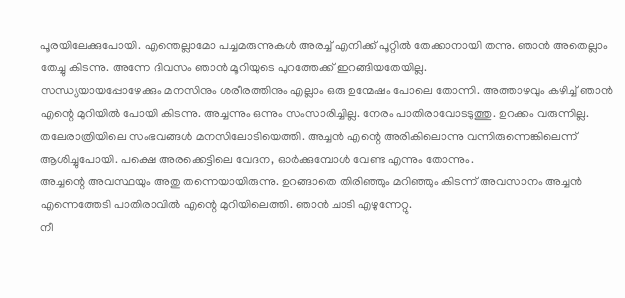പൂരയിലേക്കുപോയി. എന്തെല്ലാമോ പച്ചമരുന്നുകൾ അരച്ച് എനിക്ക് പൂറ്റിൽ തേക്കാനായി തന്നു. ഞാൻ അതെല്ലാം തേച്ചു കിടന്നു. അന്നേ ദിവസം ഞാൻ മൂറിയുടെ പുറത്തേക്ക് ഇറങ്ങിയതേയില്ല.
സന്ധ്യയായപ്പോഴേക്കും മനസിനും ശരീരത്തിനും എല്ലാം ഒരു ഉന്മേഷം പോലെ തോന്നി. അത്താഴവും കഴിച്ച് ഞാൻ എന്റെ മുറിയിൽ പോയി കിടന്നു. അച്ചന്നും ഒന്നും സംസാരിച്ചില്ല. നേരം പാതിരാവോടടുത്തു. ഉറക്കം വരുന്നില്ല. തലേരാത്രിയിലെ സംഭവങ്ങൾ മനസിലോടിയെത്തി. അച്ചൻ എന്റെ അരികിലൊന്നു വന്നിരുന്നെങ്കിലെന്ന് ആശിച്ചുപോയി. പക്ഷെ അരക്കെട്ടിലെ വേദന, ഓർക്കുമ്പോൾ വേണ്ട എന്നും തോന്നും.
അച്ചന്റെ അവസ്ഥയും അതു തന്നെയായിരുന്നു. ഉറങ്ങാതെ തിരിഞ്ഞും മറിഞ്ഞും കിടന്ന് അവസാനം അച്ചൻ എന്നെത്തേടി പാതിരാവിൽ എന്റെ മുറിയിലെത്തി. ഞാൻ ചാടി എഴുന്നേറ്റു.
നീ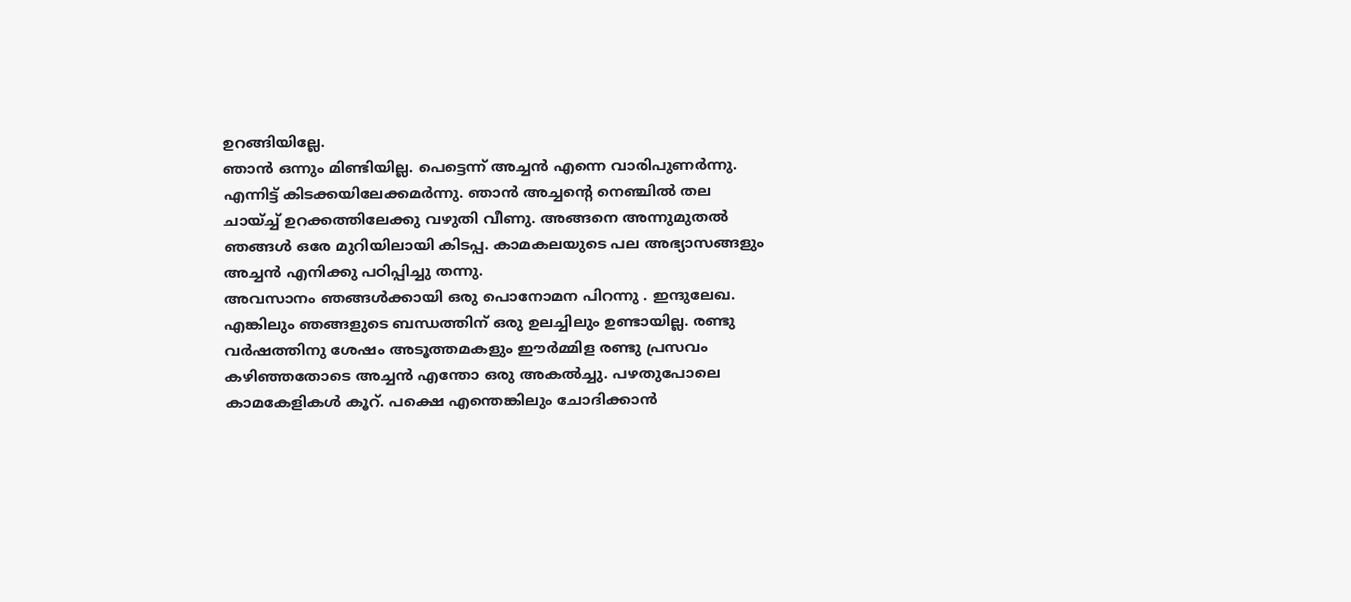ഉറങ്ങിയില്ലേ.
ഞാൻ ഒന്നും മിണ്ടിയില്ല. പെട്ടെന്ന് അച്ചൻ എന്നെ വാരിപുണർന്നു. എന്നിട്ട് കിടക്കയിലേക്കമർന്നു. ഞാൻ അച്ചന്റെ നെഞ്ചിൽ തല ചായ്ച്ച് ഉറക്കത്തിലേക്കു വഴുതി വീണു. അങ്ങനെ അന്നുമുതൽ ഞങ്ങൾ ഒരേ മുറിയിലായി കിടപ്പ. കാമകലയുടെ പല അഭ്യാസങ്ങളും അച്ചൻ എനിക്കു പഠിപ്പിച്ചു തന്നു.
അവസാനം ഞങ്ങൾക്കായി ഒരു പൊനോമന പിറന്നു . ഇന്ദുലേഖ. എങ്കിലും ഞങ്ങളുടെ ബന്ധത്തിന് ഒരു ഉലച്ചിലും ഉണ്ടായില്ല. രണ്ടു വർഷത്തിനു ശേഷം അടൂത്തമകളും ഈർമ്മിള രണ്ടു പ്രസവം കഴിഞ്ഞതോടെ അച്ചൻ എന്തോ ഒരു അകൽച്ചു. പഴതുപോലെ കാമകേളികൾ കൂറ്. പക്ഷെ എന്തെങ്കിലും ചോദിക്കാൻ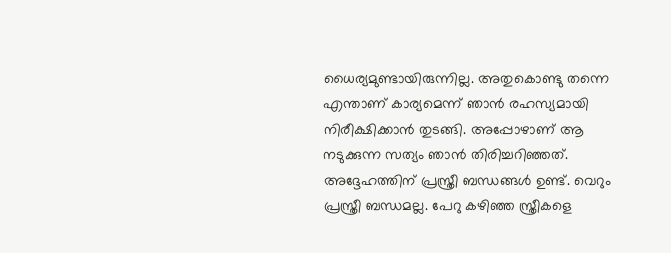ധൈര്യമുണ്ടായിരുന്നില്ല. അതുകൊണ്ടു തന്നെ എന്താണ് കാര്യമെന്ന് ഞാൻ രഹസ്യമായി നിരീക്ഷിക്കാൻ തുടങ്ങി. അപ്പോഴാണ് ആ നടുക്കുന്ന സത്യം ഞാൻ തിരിച്ചറിഞ്ഞത്. അദ്ദേഹത്തിന് പ്രസ്ത്രീ ബന്ധങ്ങൾ ഉണ്ട്. വെറും പ്രസ്ത്രീ ബന്ധമല്ല. പേറു കഴിഞ്ഞ സ്ത്രീകളെ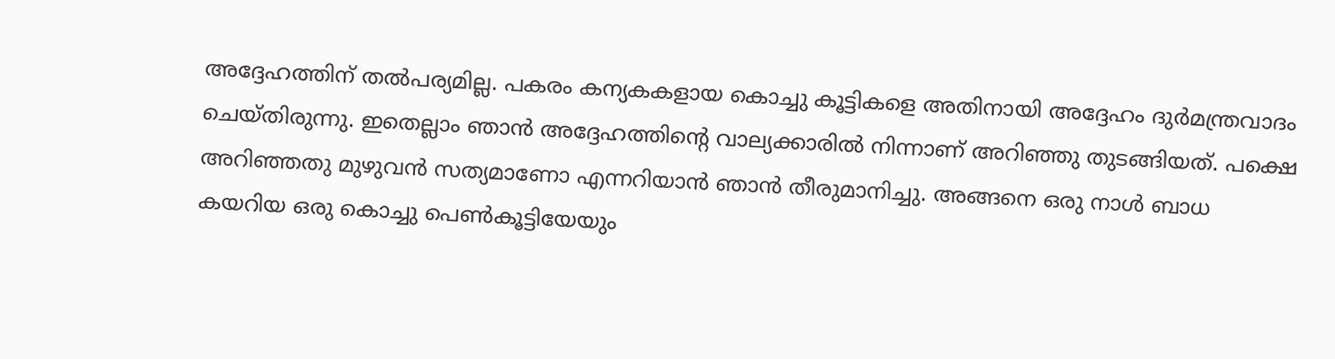അദ്ദേഹത്തിന് തൽപര്യമില്ല. പകരം കന്യകകളായ കൊച്ചു കൂട്ടികളെ അതിനായി അദ്ദേഹം ദുർമന്ത്രവാദം ചെയ്തിരുന്നു. ഇതെല്ലാം ഞാൻ അദ്ദേഹത്തിന്റെ വാല്യക്കാരിൽ നിന്നാണ് അറിഞ്ഞു തുടങ്ങിയത്. പക്ഷെ അറിഞ്ഞതു മുഴുവൻ സത്യമാണോ എന്നറിയാൻ ഞാൻ തീരുമാനിച്ചു. അങ്ങനെ ഒരു നാൾ ബാധ കയറിയ ഒരു കൊച്ചു പെൺകൂട്ടിയേയും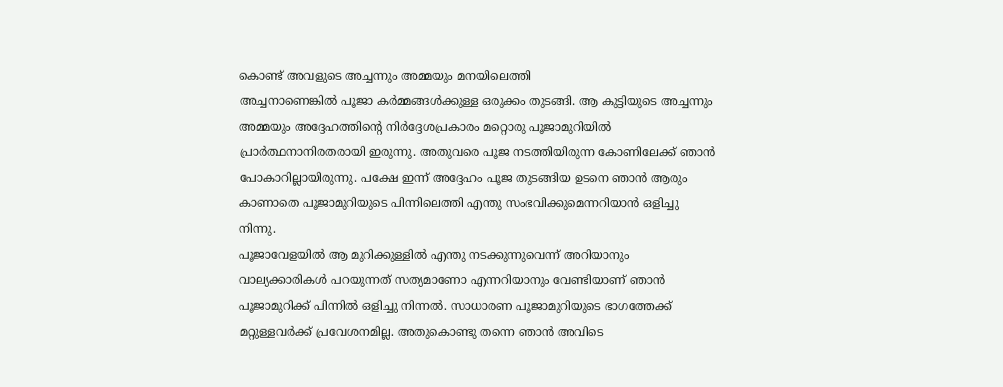കൊണ്ട് അവളുടെ അച്ചന്നും അമ്മയും മനയിലെത്തി
അച്ചനാണെങ്കിൽ പൂജാ കർമ്മങ്ങൾക്കുള്ള ഒരുക്കം തുടങ്ങി. ആ കുട്ടിയുടെ അച്ചന്നും അമ്മയും അദ്ദേഹത്തിന്റെ നിർദ്ദേശപ്രകാരം മറ്റൊരു പൂജാമുറിയിൽ പ്രാർത്ഥനാനിരതരായി ഇരുന്നു. അതുവരെ പൂജ നടത്തിയിരുന്ന കോണിലേക്ക് ഞാൻ പോകാറില്ലായിരുന്നു. പക്ഷേ ഇന്ന് അദ്ദേഹം പൂജ തുടങ്ങിയ ഉടനെ ഞാൻ ആരും കാണാതെ പൂജാമുറിയുടെ പിന്നിലെത്തി എന്തു സംഭവിക്കുമെന്നറിയാൻ ഒളിച്ചു നിന്നു.
പൂജാവേളയിൽ ആ മുറിക്കുള്ളിൽ എന്തു നടക്കുന്നുവെന്ന് അറിയാനും വാല്യക്കാരികൾ പറയുന്നത് സത്യമാണോ എന്നറിയാനും വേണ്ടിയാണ് ഞാൻ പൂജാമുറിക്ക് പിന്നിൽ ഒളിച്ചു നിന്നൽ. സാധാരണ പൂജാമുറിയുടെ ഭാഗത്തേക്ക് മറ്റുള്ളവർക്ക് പ്രവേശനമില്ല. അതുകൊണ്ടു തന്നെ ഞാൻ അവിടെ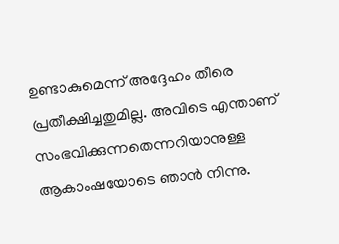ഉണ്ടാകുമെന്ന് അദ്ദേഹം തീരെ പ്രതീക്ഷിച്ചതുമില്ല. അവിടെ എന്താണ് സംഭവിക്കുന്നതെന്നറിയാനുള്ള ആകാംഷയോടെ ഞാൻ നിന്നു.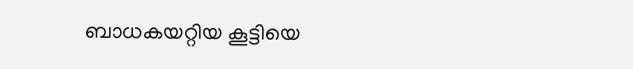ബാധകയറ്റിയ കൂട്ടിയെ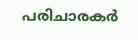പരിചാരകർ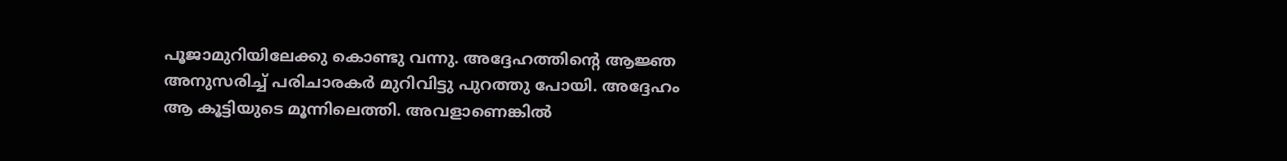പൂജാമുറിയിലേക്കു കൊണ്ടു വന്നു. അദ്ദേഹത്തിന്റെ ആജ്ഞ അനുസരിച്ച് പരിചാരകർ മുറിവിട്ടു പുറത്തു പോയി. അദ്ദേഹം ആ കൂട്ടിയുടെ മൂന്നിലെത്തി. അവളാണെങ്കിൽ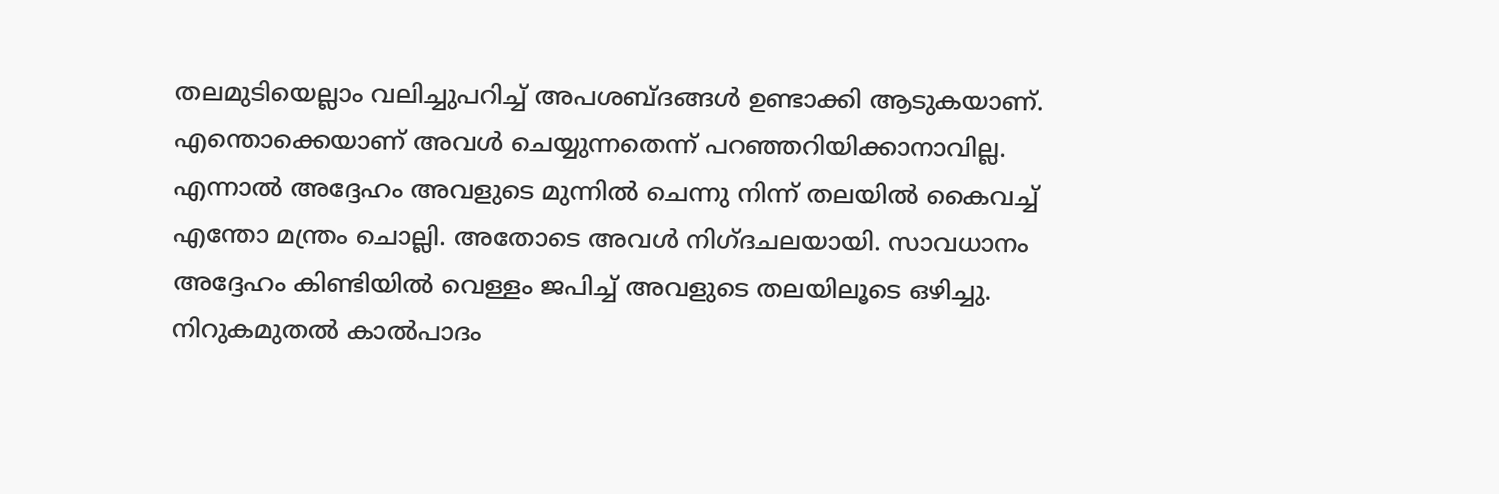തലമുടിയെല്ലാം വലിച്ചുപറിച്ച് അപശബ്ദങ്ങൾ ഉണ്ടാക്കി ആടുകയാണ്. എന്തൊക്കെയാണ് അവൾ ചെയ്യുന്നതെന്ന് പറഞ്ഞറിയിക്കാനാവില്ല. എന്നാൽ അദ്ദേഹം അവളുടെ മുന്നിൽ ചെന്നു നിന്ന് തലയിൽ കൈവച്ച് എന്തോ മന്ത്രം ചൊല്ലി. അതോടെ അവൾ നിഗ്ദചലയായി. സാവധാനം അദ്ദേഹം കിണ്ടിയിൽ വെള്ളം ജപിച്ച് അവളുടെ തലയിലൂടെ ഒഴിച്ചു. നിറുകമുതൽ കാൽപാദം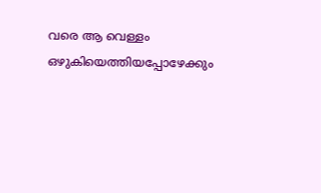വരെ ആ വെള്ളം ഒഴുകിയെത്തിയപ്പോഴേക്കും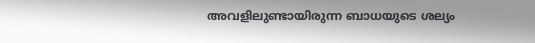അവളിലുണ്ടായിരുന്ന ബാധയുടെ ശല്യം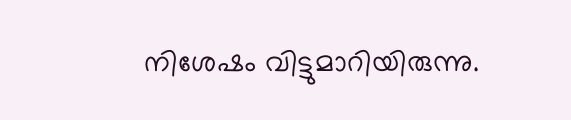നിശേഷം വിട്ടുമാറിയിരുന്നു.